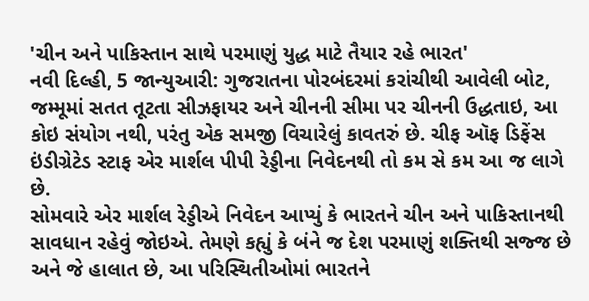'ચીન અને પાકિસ્તાન સાથે પરમાણું યુદ્ધ માટે તૈયાર રહે ભારત'
નવી દિલ્હી, 5 જાન્યુઆરી: ગુજરાતના પોરબંદરમાં કરાંચીથી આવેલી બોટ, જમ્મૂમાં સતત તૂટતા સીઝફાયર અને ચીનની સીમા પર ચીનની ઉદ્ધતાઇ, આ કોઇ સંયોગ નથી, પરંતુ એક સમજી વિચારેલું કાવતરું છે. ચીફ ઑફ ડિફેંસ ઇંડીગ્રેટેડ સ્ટાફ એર માર્શલ પીપી રેડ્ડીના નિવેદનથી તો કમ સે કમ આ જ લાગે છે.
સોમવારે એર માર્શલ રેડ્ડીએ નિવેદન આપ્યું કે ભારતને ચીન અને પાકિસ્તાનથી સાવધાન રહેવું જોઇએ. તેમણે કહ્યું કે બંને જ દેશ પરમાણું શક્તિથી સજ્જ છે અને જે હાલાત છે, આ પરિસ્થિતીઓમાં ભારતને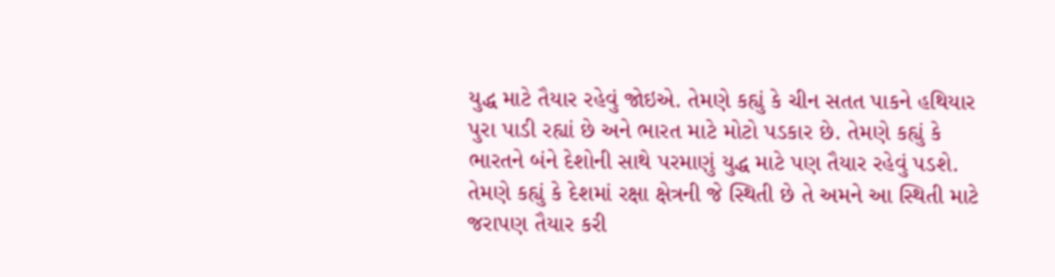યુદ્ધ માટે તૈયાર રહેવું જોઇએ. તેમણે કહ્યું કે ચીન સતત પાકને હથિયાર પુરા પાડી રહ્યાં છે અને ભારત માટે મોટો પડકાર છે. તેમણે કહ્યું કે ભારતને બંને દેશોની સાથે પરમાણું યુદ્ધ માટે પણ તૈયાર રહેવું પડશે.
તેમણે કહ્યું કે દેશમાં રક્ષા ક્ષેત્રની જે સ્થિતી છે તે અમને આ સ્થિતી માટે જરાપણ તૈયાર કરી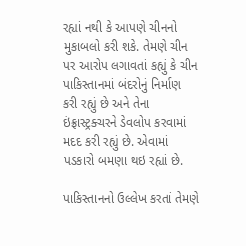રહ્યાં નથી કે આપણે ચીનનો મુકાબલો કરી શકે. તેમણે ચીન પર આરોપ લગાવતાં કહ્યું કે ચીન પાકિસ્તાનમાં બંદરોનું નિર્માણ કરી રહ્યું છે અને તેના ઇંફ્રાસ્ટ્રક્ચરને ડેવલોપ કરવામાં મદદ કરી રહ્યું છે. એવામાં પડકારો બમણા થઇ રહ્યાં છે.

પાકિસ્તાનનો ઉલ્લેખ કરતાં તેમણે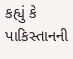કહ્યું કે પાકિસ્તાનની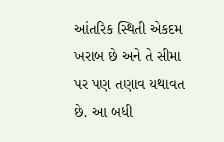આંતરિક સ્થિતી એકદમ ખરાબ છે અને તે સીમા પર પણ તણાવ યથાવત છે. આ બધી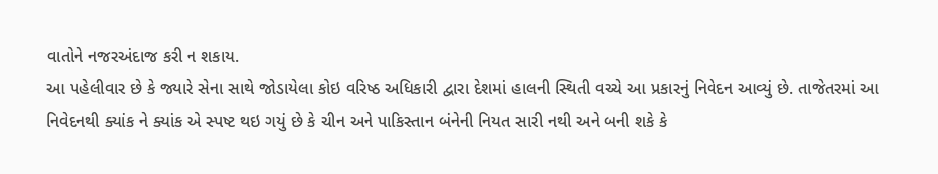વાતોને નજરઅંદાજ કરી ન શકાય.
આ પહેલીવાર છે કે જ્યારે સેના સાથે જોડાયેલા કોઇ વરિષ્ઠ અધિકારી દ્વારા દેશમાં હાલની સ્થિતી વચ્ચે આ પ્રકારનું નિવેદન આવ્યું છે. તાજેતરમાં આ નિવેદનથી ક્યાંક ને ક્યાંક એ સ્પષ્ટ થઇ ગયું છે કે ચીન અને પાકિસ્તાન બંનેની નિયત સારી નથી અને બની શકે કે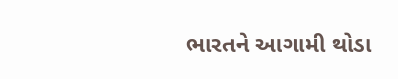ભારતને આગામી થોડા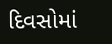દિવસોમાં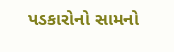પડકારોનો સામનો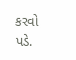કરવો પડે.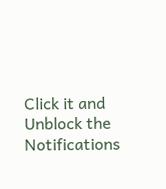Click it and Unblock the Notifications